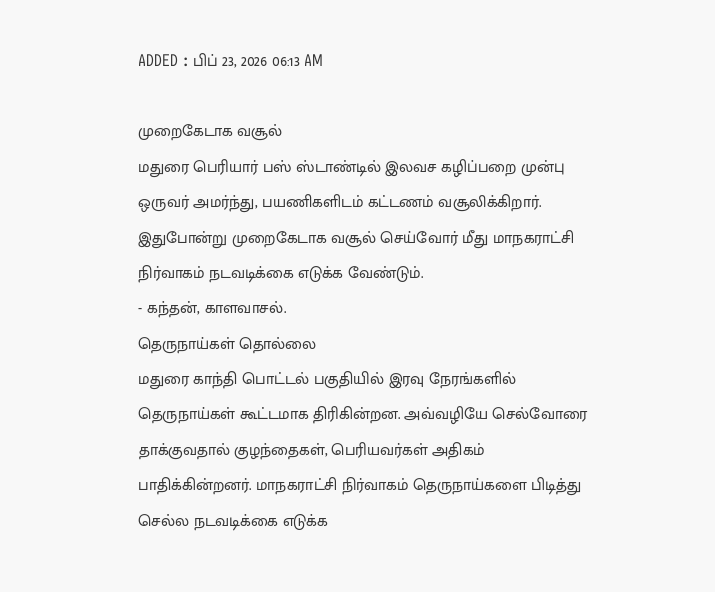ADDED : பிப் 23, 2026 06:13 AM

முறைகேடாக வசூல்
மதுரை பெரியார் பஸ் ஸ்டாண்டில் இலவச கழிப்பறை முன்பு ஒருவர் அமர்ந்து, பயணிகளிடம் கட்டணம் வசூலிக்கிறார். இதுபோன்று முறைகேடாக வசூல் செய்வோர் மீது மாநகராட்சி நிர்வாகம் நடவடிக்கை எடுக்க வேண்டும்.
- கந்தன், காளவாசல்.
தெருநாய்கள் தொல்லை
மதுரை காந்தி பொட்டல் பகுதியில் இரவு நேரங்களில் தெருநாய்கள் கூட்டமாக திரிகின்றன. அவ்வழியே செல்வோரை தாக்குவதால் குழந்தைகள், பெரியவர்கள் அதிகம் பாதிக்கின்றனர். மாநகராட்சி நிர்வாகம் தெருநாய்களை பிடித்து செல்ல நடவடிக்கை எடுக்க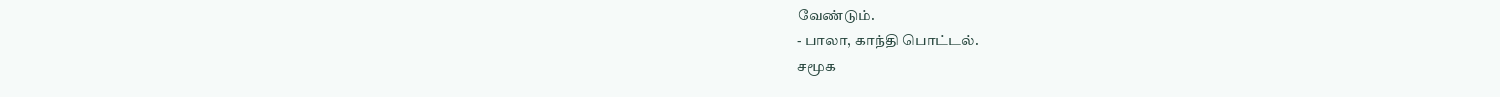வேண்டும்.
- பாலா, காந்தி பொட்டல்.
சமூக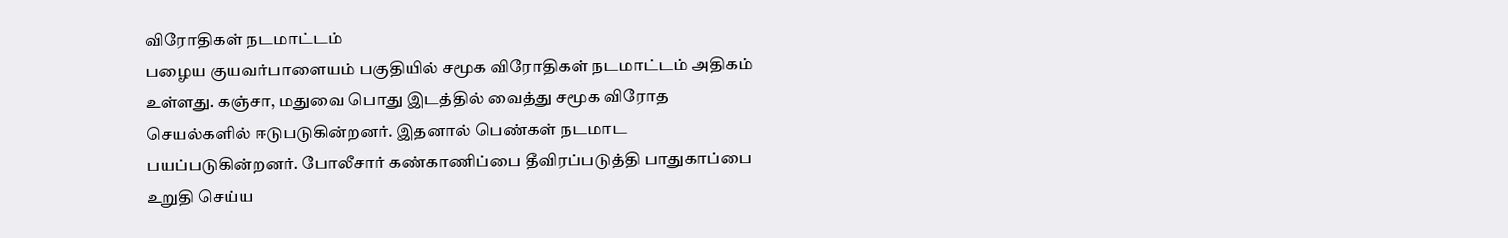விரோதிகள் நடமாட்டம்
பழைய குயவர்பாளையம் பகுதியில் சமூக விரோதிகள் நடமாட்டம் அதிகம் உள்ளது. கஞ்சா, மதுவை பொது இடத்தில் வைத்து சமூக விரோத செயல்களில் ஈடுபடுகின்றனர். இதனால் பெண்கள் நடமாட பயப்படுகின்றனர். போலீசார் கண்காணிப்பை தீவிரப்படுத்தி பாதுகாப்பை உறுதி செய்ய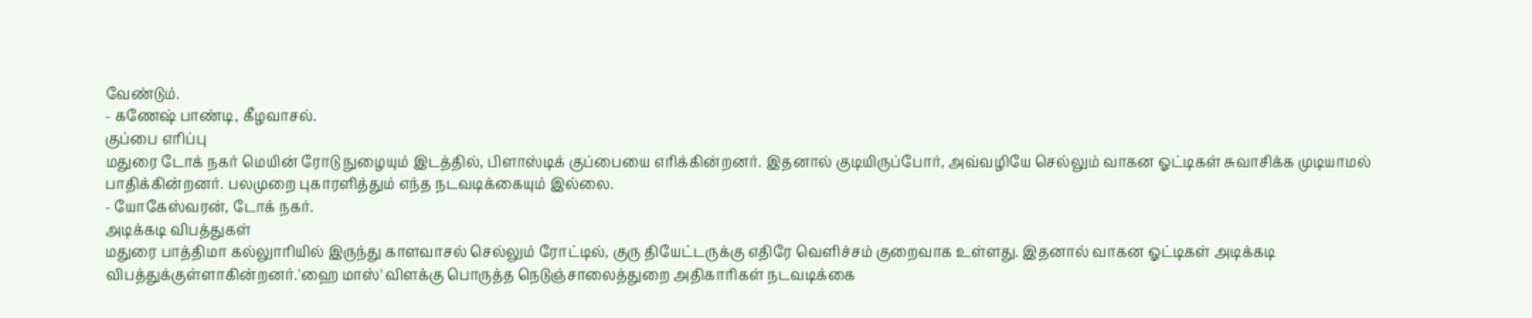வேண்டும்.
- கணேஷ் பாண்டி, கீழவாசல்.
குப்பை எரிப்பு
மதுரை டோக் நகர் மெயின் ரோடு நுழையும் இடத்தில், பிளாஸ்டிக் குப்பையை எரிக்கின்றனர். இதனால் குடியிருப்போர், அவ்வழியே செல்லும் வாகன ஓட்டிகள் சுவாசிக்க முடியாமல் பாதிக்கின்றனர். பலமுறை புகாரளித்தும் எந்த நடவடிக்கையும் இல்லை.
- யோகேஸ்வரன், டோக் நகர்.
அடிக்கடி விபத்துகள்
மதுரை பாத்திமா கல்லுாரியில் இருந்து காளவாசல் செல்லும் ரோட்டில், குரு தியேட்டருக்கு எதிரே வெளிச்சம் குறைவாக உள்ளது. இதனால் வாகன ஓட்டிகள் அடிக்கடி விபத்துக்குள்ளாகின்றனர்.'ஹை மாஸ்' விளக்கு பொருத்த நெடுஞ்சாலைத்துறை அதிகாரிகள் நடவடிக்கை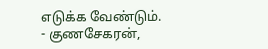எடுக்க வேண்டும்.
- குணசேகரன்,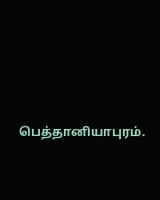பெத்தானியாபுரம்.